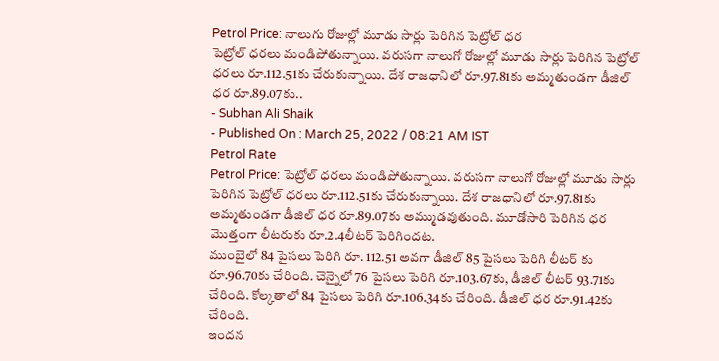Petrol Price: నాలుగు రోజుల్లో మూడు సార్లు పెరిగిన పెట్రోల్ ధర
పెట్రోల్ ధరలు మండిపోతున్నాయి. వరుసగా నాలుగో రోజుల్లో మూడు సార్లు పెరిగిన పెట్రోల్ ధరలు రూ.112.51కు చేరుకున్నాయి. దేశ రాజధానిలో రూ.97.81కు అమ్మతుండగా డీజిల్ ధర రూ.89.07కు..
- Subhan Ali Shaik
- Published On : March 25, 2022 / 08:21 AM IST
Petrol Rate
Petrol Price: పెట్రోల్ ధరలు మండిపోతున్నాయి. వరుసగా నాలుగో రోజుల్లో మూడు సార్లు పెరిగిన పెట్రోల్ ధరలు రూ.112.51కు చేరుకున్నాయి. దేశ రాజధానిలో రూ.97.81కు అమ్మతుండగా డీజిల్ ధర రూ.89.07కు అమ్ముడవుతుంది. మూడోసారి పెరిగిన ధర మొత్తంగా లీటరుకు రూ.2.4లీటర్ పెరిగిందట.
ముంబైలో 84 పైసలు పెరిగి రూ. 112.51 అవగా డీజిల్ 85 పైసలు పెరిగి లీటర్ కు రూ.96.70కు చేరింది. చెన్నైలో 76 పైసలు పెరిగి రూ.103.67కు, డీజిల్ లీటర్ 93.71కు చేరింది. కోల్కతాలో 84 పైసలు పెరిగి రూ.106.34కు చేరింది. డీజిల్ ధర రూ.91.42కు చేరింది.
ఇందన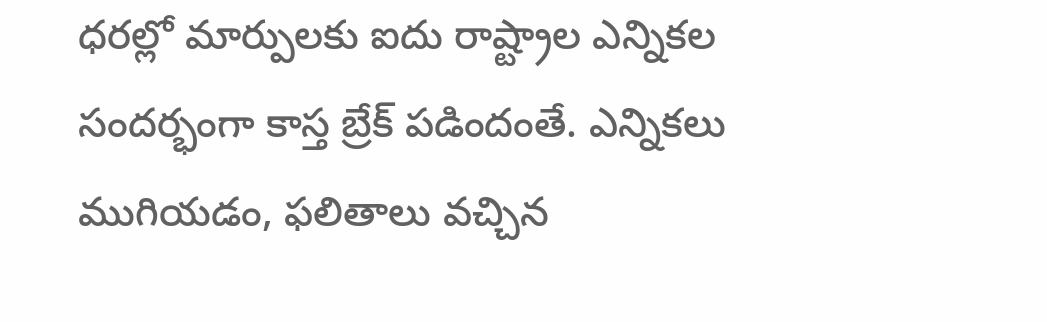ధరల్లో మార్పులకు ఐదు రాష్ట్రాల ఎన్నికల సందర్భంగా కాస్త బ్రేక్ పడిందంతే. ఎన్నికలు ముగియడం, ఫలితాలు వచ్చిన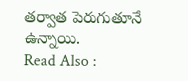తర్వాత పెరుగుతూనే ఉన్నాయి.
Read Also :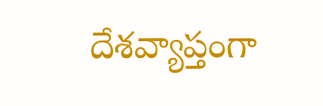దేశవ్యాప్తంగా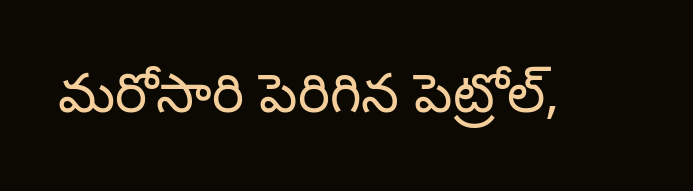మరోసారి పెరిగిన పెట్రోల్,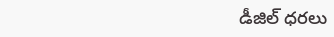డీజిల్ ధరలు